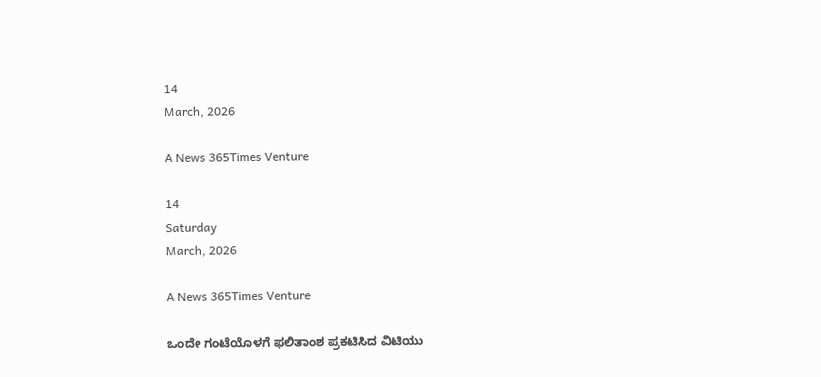14
March, 2026

A News 365Times Venture

14
Saturday
March, 2026

A News 365Times Venture

ಒಂದೇ ಗಂಟೆಯೊಳಗೆ ಫಲಿತಾಂಶ ಪ್ರಕಟಿಸಿದ ವಿಟಿಯು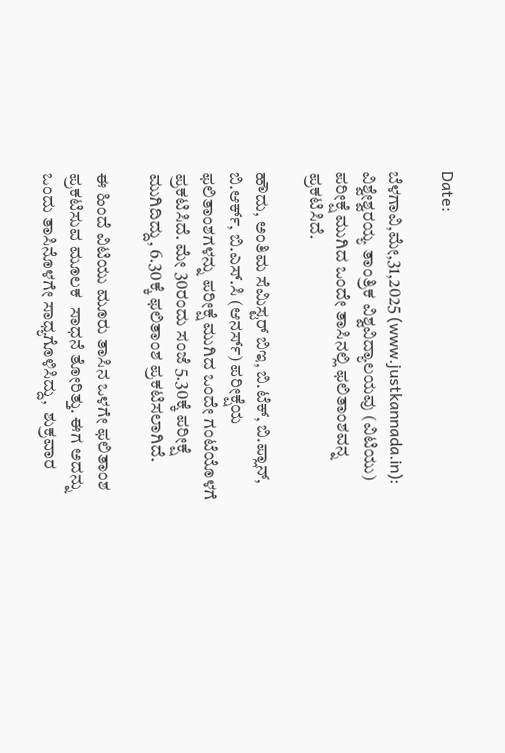Date:

ಬೆಳಗಾವಿ,ಮೇ,31,2025 (www.justkannada.in): ವಿಶ್ವೇಶ್ವರಯ್ಯ ತಾಂತ್ರಿಕ ವಿಶ್ವವಿದ್ಯಾಲಯವು (ವಿಟಿಯು) ಪರೀಕ್ಷೆ ಮುಗಿದ ಒಂದೇ ತಾಸಿನಲ್ಲಿ ಫಲಿತಾಂಶವನ್ನ ಪ್ರಕಟಿಸಿದೆ.

ಹೌದು, ಅಂತಿಮ ಸೆಮಿಸ್ಟರ್ ಬಿಇ, ಬಿ.ಟೆಕ್, ಬಿ.ಪ್ಲಾನ್, ಬಿ.ಆರ್ಕ್, ಬಿ.ಎಸ್.ಸಿ (ಆನರ್ಸ್) ಪರೀಕ್ಷೆಯ ಫಲಿತಾಂಶಗಳನ್ನು ಪರೀಕ್ಷೆ ಮುಗಿದ ಒಂದೇ ಗಂಟೆಯೊಳಗೆ ಪ್ರಕಟಿಸಿದೆ. ಮೇ 30ರಂದು ಸಂಜೆ 5.30ಕ್ಕೆ ಪರೀಕ್ಷೆ ಮುಗಿದಿದ್ದು, 6.30ಕ್ಕೆ ಫಲಿತಾಂಶ ಪ್ರಕಟಿಸಲಾಗಿದೆ.

ಈ ಹಿಂದೆ ವಿಟಿಯು ಮೂರು ತಾಸಿನ ಒಳಗೇ ಫಲಿತಾಂಶ ಪ್ರಕಟಿಸುವ ಮೂಲಕ  ಸಾಧನೆ ತೋರಿತ್ತು. ಈಗ ಅದನ್ನು ಒಂದು ತಾಸಿನೊಳಗೇ ಸಾಧ್ಯಗೊಳಿಸಿದ್ದು,  ಶುಕ್ರವಾರ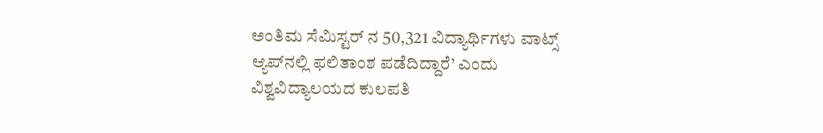ಅಂತಿಮ ಸೆಮಿಸ್ಟರ್‌ ನ 50,321 ವಿದ್ಯಾರ್ಥಿಗಳು ವಾಟ್ಸ್ ಆ್ಯಪ್‌ನಲ್ಲಿ ಫಲಿತಾಂಶ ಪಡೆದಿದ್ದಾರೆ’ ಎಂದು ವಿಶ್ವವಿದ್ಯಾಲಯದ ಕುಲಪತಿ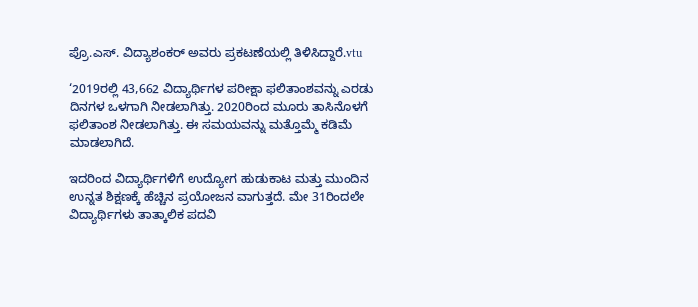ಪ್ರೊ.ಎಸ್. ವಿದ್ಯಾಶಂಕರ್ ಅವರು ಪ್ರಕಟಣೆಯಲ್ಲಿ ತಿಳಿಸಿದ್ದಾರೆ.vtu

‘2019ರಲ್ಲಿ 43,662 ವಿದ್ಯಾರ್ಥಿಗಳ ಪರೀಕ್ಷಾ ಫಲಿತಾಂಶವನ್ನು ಎರಡು ದಿನಗಳ ಒಳಗಾಗಿ ನೀಡಲಾಗಿತ್ತು. 2020ರಿಂದ ಮೂರು ತಾಸಿನೊಳಗೆ ಫಲಿತಾಂಶ ನೀಡಲಾಗಿತ್ತು. ಈ ಸಮಯವನ್ನು ಮತ್ತೊಮ್ಮೆ ಕಡಿಮೆ ಮಾಡಲಾಗಿದೆ.

ಇದರಿಂದ ವಿದ್ಯಾರ್ಥಿಗಳಿಗೆ ಉದ್ಯೋಗ ಹುಡುಕಾಟ ಮತ್ತು ಮುಂದಿನ ಉನ್ನತ ಶಿಕ್ಷಣಕ್ಕೆ ಹೆಚ್ಚಿನ ಪ್ರಯೋಜನ ವಾಗುತ್ತದೆ. ಮೇ 31ರಿಂದಲೇ ವಿದ್ಯಾರ್ಥಿಗಳು ತಾತ್ಕಾಲಿಕ ಪದವಿ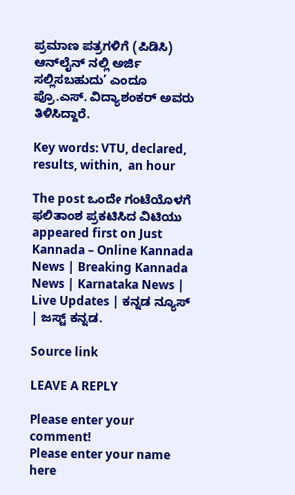ಪ್ರಮಾಣ ಪತ್ರಗಳಿಗೆ (ಪಿಡಿಸಿ) ಆನ್‌ಲೈನ್‌ ನಲ್ಲಿ ಅರ್ಜಿ ಸಲ್ಲಿಸಬಹುದು’ ಎಂದೂ ಪ್ರೊ.ಎಸ್. ವಿದ್ಯಾಶಂಕರ್ ಅವರು ತಿಳಿಸಿದ್ದಾರೆ.

Key words: VTU, declared, results, within,  an hour

The post ಒಂದೇ ಗಂಟೆಯೊಳಗೆ ಫಲಿತಾಂಶ ಪ್ರಕಟಿಸಿದ ವಿಟಿಯು appeared first on Just Kannada – Online Kannada News | Breaking Kannada News | Karnataka News | Live Updates | ಕನ್ನಡ ನ್ಯೂಸ್ | ಜಸ್ಟ್ ಕನ್ನಡ.

Source link

LEAVE A REPLY

Please enter your comment!
Please enter your name here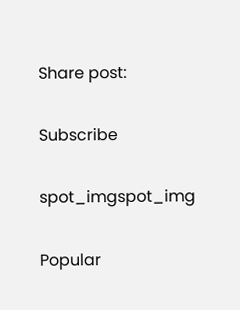Share post:

Subscribe

spot_imgspot_img

Popular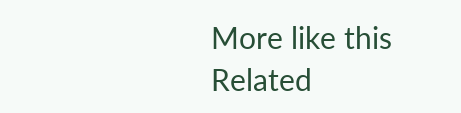More like this
Related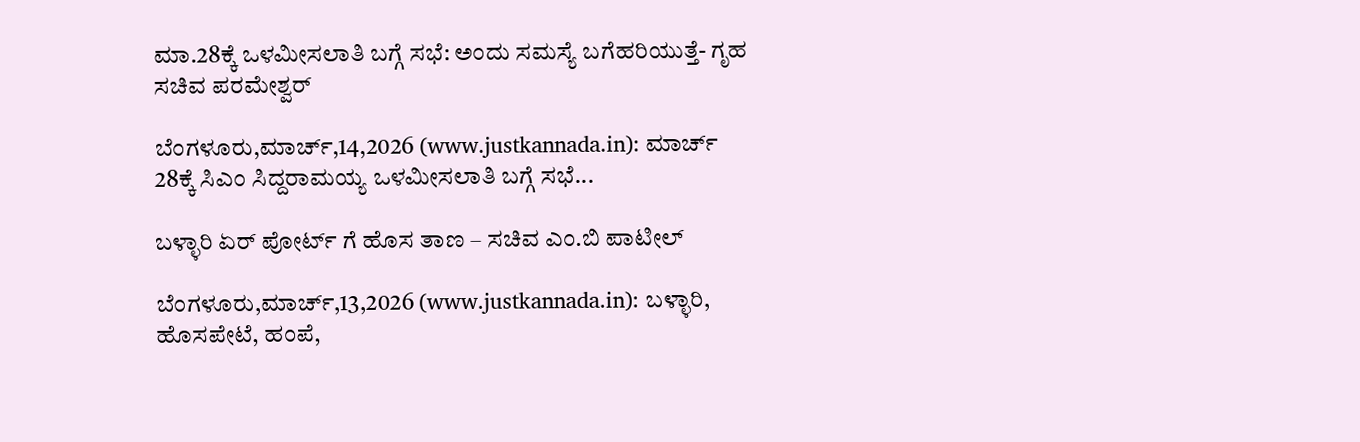ಮಾ.28ಕ್ಕೆ ಒಳಮೀಸಲಾತಿ ಬಗ್ಗೆ ಸಭೆ: ಅಂದು ಸಮಸ್ಯೆ ಬಗೆಹರಿಯುತ್ತೆ- ಗೃಹ ಸಚಿವ ಪರಮೇಶ್ವರ್

ಬೆಂಗಳೂರು,ಮಾರ್ಚ್,14,2026 (www.justkannada.in): ಮಾರ್ಚ್ 28ಕ್ಕೆ ಸಿಎಂ ಸಿದ್ದರಾಮಯ್ಯ ಒಳಮೀಸಲಾತಿ ಬಗ್ಗೆ ಸಭೆ...

ಬಳ್ಳಾರಿ ಏರ್ ಪೋರ್ಟ್ ಗೆ ಹೊಸ ತಾಣ – ಸಚಿವ ಎಂ.ಬಿ ಪಾಟೀಲ್

ಬೆಂಗಳೂರು,ಮಾರ್ಚ್,13,2026 (www.justkannada.in): ಬಳ್ಳಾರಿ, ಹೊಸಪೇಟೆ, ಹಂಪೆ,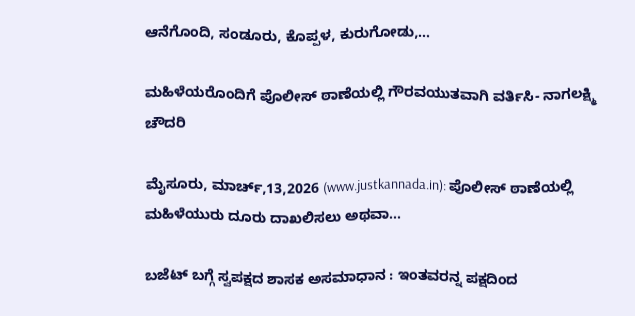ಆನೆಗೊಂದಿ, ಸಂಡೂರು, ಕೊಪ್ಪಳ, ಕುರುಗೋಡು,...

ಮಹಿಳೆಯರೊಂದಿಗೆ ಪೊಲೀಸ್ ಠಾಣೆಯಲ್ಲಿ ಗೌರವಯುತವಾಗಿ ವರ್ತಿಸಿ- ನಾಗಲಕ್ಷ್ಮಿ ಚೌದರಿ

ಮೈಸೂರು, ಮಾರ್ಚ್,13,2026 (www.justkannada.in): ಪೊಲೀಸ್ ಠಾಣೆಯಲ್ಲಿ ಮಹಿಳೆಯುರು ದೂರು ದಾಖಲಿಸಲು ಅಥವಾ...

ಬಜೆಟ್ ಬಗ್ಗೆ ಸ್ವಪಕ್ಷದ ಶಾಸಕ ಅಸಮಾಧಾನ : ಇಂತವರನ್ನ ಪಕ್ಷದಿಂದ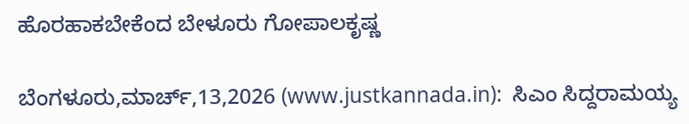ಹೊರಹಾಕಬೇಕೆಂದ ಬೇಳೂರು ಗೋಪಾಲಕೃಷ್ಣ

ಬೆಂಗಳೂರು,ಮಾರ್ಚ್,13,2026 (www.justkannada.in):  ಸಿಎಂ ಸಿದ್ದರಾಮಯ್ಯ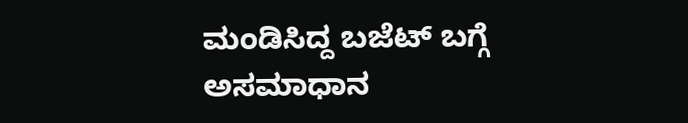ಮಂಡಿಸಿದ್ದ ಬಜೆಟ್ ಬಗ್ಗೆ ಅಸಮಾಧಾನ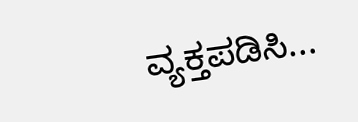ವ್ಯಕ್ತಪಡಿಸಿ...